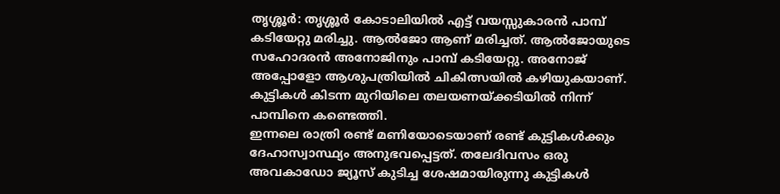തൃശ്ശൂർ: തൃശ്ശൂർ കോടാലിയിൽ എട്ട് വയസ്സുകാരൻ പാമ്പ് കടിയേറ്റു മരിച്ചു. ആൽജോ ആണ് മരിച്ചത്. ആൽജോയുടെ സഹോദരൻ അനോജിനും പാമ്പ് കടിയേറ്റു. അനോജ് അപ്പോളോ ആശുപത്രിയിൽ ചികിത്സയിൽ കഴിയുകയാണ്. കുട്ടികൾ കിടന്ന മുറിയിലെ തലയണയ്ക്കടിയിൽ നിന്ന് പാമ്പിനെ കണ്ടെത്തി.
ഇന്നലെ രാത്രി രണ്ട് മണിയോടെയാണ് രണ്ട് കുട്ടികൾക്കും ദേഹാസ്വാസ്ഥ്യം അനുഭവപ്പെട്ടത്. തലേദിവസം ഒരു അവകാഡോ ജ്യൂസ് കുടിച്ച ശേഷമായിരുന്നു കുട്ടികൾ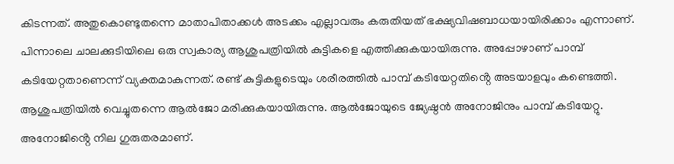കിടന്നത്. അതുകൊണ്ടുതന്നെ മാതാപിതാക്കൾ അടക്കം എല്ലാവരും കരുതിയത് ഭക്ഷ്യവിഷബാധയായിരിക്കാം എന്നാണ്.
പിന്നാലെ ചാലക്കുടിയിലെ ഒരു സ്വകാര്യ ആശുപത്രിയിൽ കുട്ടികളെ എത്തിക്കുകയായിരുന്നു. അപ്പോഴാണ് പാമ്പ് കടിയേറ്റതാണെന്ന് വ്യക്തമാകുന്നത്. രണ്ട് കുട്ടികളുടെയും ശരീരത്തിൽ പാമ്പ് കടിയേറ്റതിൻ്റെ അടയാളവും കണ്ടെത്തി. ആശുപത്രിയിൽ വെച്ചുതന്നെ ആൽജോ മരിക്കുകയായിരുന്നു. ആൽജോയുടെ ജ്യേഷ്ഠൻ അനോജിനും പാമ്പ് കടിയേറ്റു. അനോജിൻ്റെ നില ഗുരുതരമാണ്.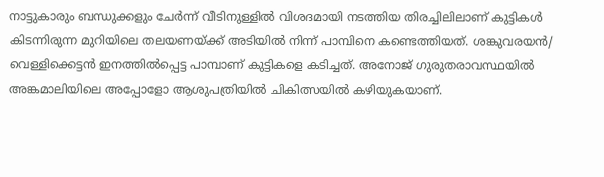നാട്ടുകാരും ബന്ധുക്കളും ചേർന്ന് വീടിനുള്ളിൽ വിശദമായി നടത്തിയ തിരച്ചിലിലാണ് കുട്ടികൾ കിടന്നിരുന്ന മുറിയിലെ തലയണയ്ക്ക് അടിയിൽ നിന്ന് പാമ്പിനെ കണ്ടെത്തിയത്. ശങ്കുവരയൻ/ വെള്ളിക്കെട്ടൻ ഇനത്തിൽപ്പെട്ട പാമ്പാണ് കുട്ടികളെ കടിച്ചത്. അനോജ് ഗുരുതരാവസ്ഥയിൽ അങ്കമാലിയിലെ അപ്പോളോ ആശുപത്രിയിൽ ചികിത്സയിൽ കഴിയുകയാണ്.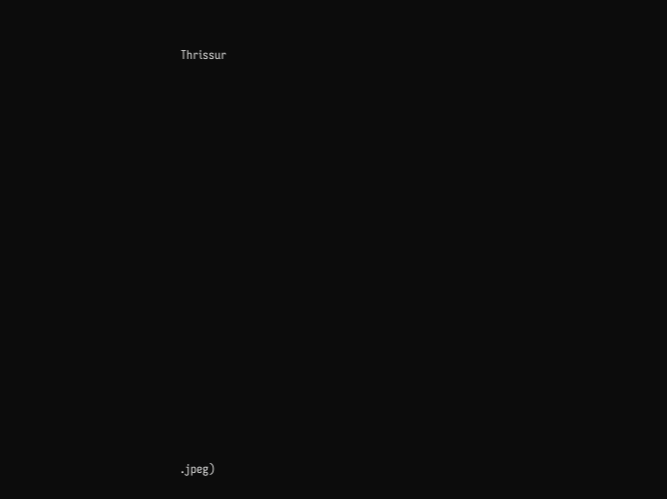Thrissur
















.jpeg)